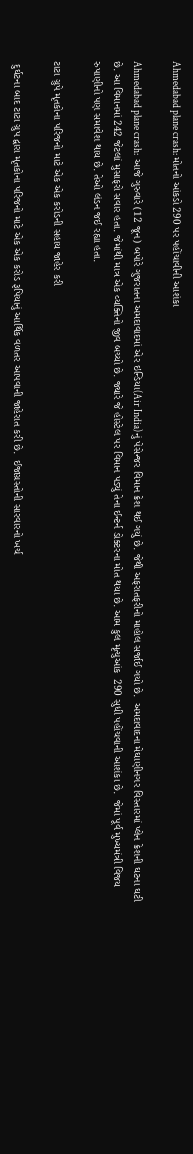Ahmedabad plane crash: મોતનો આંકડો 290 પર પહોંચાવીની આશંકા

Ahmedabad plane crash:  આજે ગુરુવારે (12 જૂન) બપોરે ગુજરાતના અમદાવાદમાં એર ઇન્ડિયા(Air India)નું પેસેન્જર વિમાન ક્રેશ થઈ ગયું છે. જેથી અફરાતફરીનો માહોલ સર્જાઈ ગયો છે.  અમદાવાદના મેઘાણીનગર વિસ્તારમાં પ્લેન ક્રેશની ઘટના ઘટી છે. આ વિમાનમાં 242 જેટલાં મુસાફરો સવાર હતા. જેમાંથી માત્ર એક વ્યક્તિનો જીવ બચ્યો છે. જ્યારે જે હોસ્ટેલ પર વિમાન પડ્યું તેના ઈન્ટર્ન ડોક્ટરના મોત થયા છે. આમ કુલ મૃત્યુઆંક  290 સુધી પહોંચવાની આશંકા છે.  જેમાં પૂર્વ મુખ્યમંત્રી વિજય રુપાણીનો પણ સમાવેશ થાય છે. તેઓ લંડન જઈ રહ્યા હતા.

ટાટા ગ્રુપે મૃતકોના પરિજનો માટે એક એક કરોડની સહાય જાહેર કરી

 દુર્ઘટના બાદ ટાટા ગ્રુપ દ્વારા મૃતકોના પરિજનો માટે એક એક કરોડ રૂપિયાનું આર્થિક વળતર આપવાની જાહેરાત કરી છે.  ઈજાગ્રસ્તોની સારવારનો ખર્ચ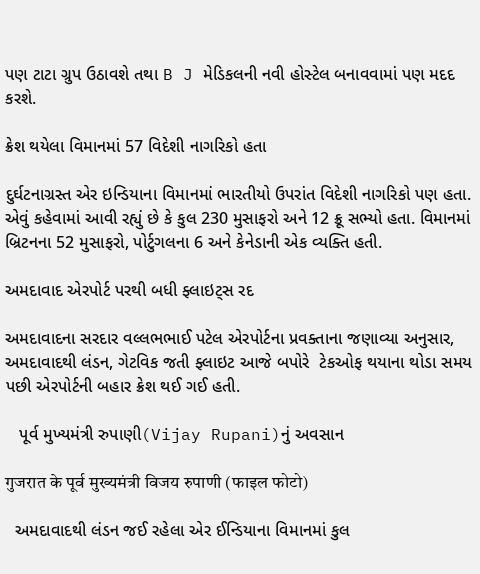પણ ટાટા ગ્રુપ ઉઠાવશે તથા B J મેડિકલની નવી હોસ્ટેલ બનાવવામાં પણ મદદ કરશે.

ક્રેશ થયેલા વિમાનમાં 57 વિદેશી નાગરિકો હતા

દુર્ઘટનાગ્રસ્ત એર ઇન્ડિયાના વિમાનમાં ભારતીયો ઉપરાંત વિદેશી નાગરિકો પણ હતા. એવું કહેવામાં આવી રહ્યું છે કે કુલ 230 મુસાફરો અને 12 ક્રૂ સભ્યો હતા. વિમાનમાં બ્રિટનના 52 મુસાફરો, પોર્ટુગલના 6 અને કેનેડાની એક વ્યક્તિ હતી.

અમદાવાદ એરપોર્ટ પરથી બધી ફ્લાઇટ્સ રદ

અમદાવાદના સરદાર વલ્લભભાઈ પટેલ એરપોર્ટના પ્રવક્તાના જણાવ્યા અનુસાર, અમદાવાદથી લંડન, ગેટવિક જતી ફ્લાઇટ આજે બપોરે  ટેકઓફ થયાના થોડા સમય પછી એરપોર્ટની બહાર ક્રેશ થઈ ગઈ હતી.

   પૂર્વ મુખ્યમંત્રી રુપાણી(Vijay Rupani)નું અવસાન

गुजरात के पूर्व मुख्यमंत्री विजय रुपाणी (फाइल फोटो)

  અમદાવાદથી લંડન જઈ રહેલા એર ઈન્ડિયાના વિમાનમાં કુલ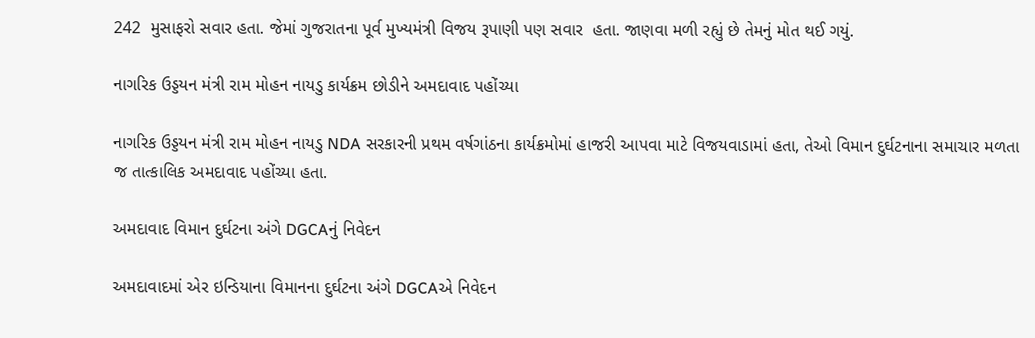242  મુસાફરો સવાર હતા. જેમાં ગુજરાતના પૂર્વ મુખ્યમંત્રી વિજય રૂપાણી પણ સવાર  હતા. જાણવા મળી રહ્યું છે તેમનું મોત થઈ ગયું.

નાગરિક ઉડ્ડયન મંત્રી રામ મોહન નાયડુ કાર્યક્રમ છોડીને અમદાવાદ પહોંચ્યા

નાગરિક ઉડ્ડયન મંત્રી રામ મોહન નાયડુ NDA સરકારની પ્રથમ વર્ષગાંઠના કાર્યક્રમોમાં હાજરી આપવા માટે વિજયવાડામાં હતા, તેઓ વિમાન દુર્ઘટનાના સમાચાર મળતા જ તાત્કાલિક અમદાવાદ પહોંચ્યા હતા.

અમદાવાદ વિમાન દુર્ઘટના અંગે DGCAનું નિવેદન

અમદાવાદમાં એર ઇન્ડિયાના વિમાનના દુર્ઘટના અંગે DGCAએ નિવેદન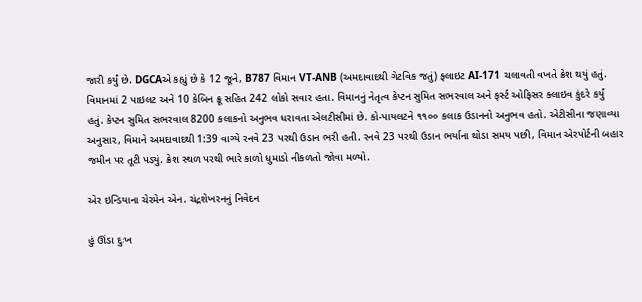જારી કર્યું છે. DGCAએ કહ્યું છે કે 12 જૂને, B787 વિમાન VT-ANB (અમદાવાદથી ગેટવિક જતું) ફ્લાઇટ AI-171 ચલાવતી વખતે ક્રેશ થયું હતું. વિમાનમાં 2 પાઇલટ અને 10 કેબિન ક્રૂ સહિત 242 લોકો સવાર હતા. વિમાનનું નેતૃત્વ કેપ્ટન સુમિત સભરવાલ અને ફર્સ્ટ ઓફિસર ક્લાઇવ કુંદરે કર્યું હતું. કેપ્ટન સુમિત સભરવાલ 8200 કલાકનો અનુભવ ધરાવતા એલટીસીમાં છે. કો-પાયલટને ૧૧૦૦ કલાક ઉડાનનો અનુભવ હતો. એટીસીના જણાવ્યા અનુસાર, વિમાને અમદાવાદથી 1:39 વાગ્યે રનવે 23 પરથી ઉડાન ભરી હતી. રનવે 23 પરથી ઉડાન ભર્યાના થોડા સમય પછી, વિમાન એરપોર્ટની બહાર જમીન પર તૂટી પડ્યું. ક્રેશ સ્થળ પરથી ભારે કાળો ધુમાડો નીકળતો જોવા મળ્યો.

એર ઇન્ડિયાના ચેરમેન એન. ચંદ્રશેખરનનું નિવેદન

હું ઊંડા દુઃખ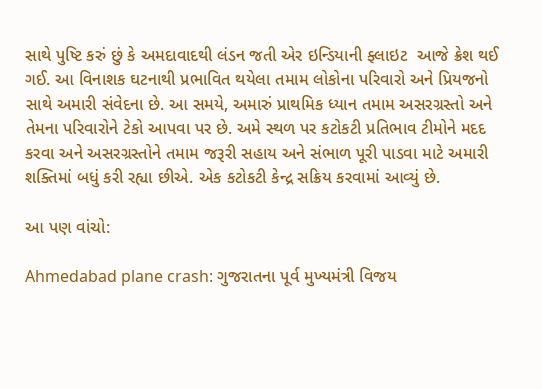સાથે પુષ્ટિ કરું છું કે અમદાવાદથી લંડન જતી એર ઇન્ડિયાની ફ્લાઇટ  આજે ક્રેશ થઈ ગઈ. આ વિનાશક ઘટનાથી પ્રભાવિત થયેલા તમામ લોકોના પરિવારો અને પ્રિયજનો સાથે અમારી સંવેદના છે. આ સમયે, અમારું પ્રાથમિક ધ્યાન તમામ અસરગ્રસ્તો અને તેમના પરિવારોને ટેકો આપવા પર છે. અમે સ્થળ પર કટોકટી પ્રતિભાવ ટીમોને મદદ કરવા અને અસરગ્રસ્તોને તમામ જરૂરી સહાય અને સંભાળ પૂરી પાડવા માટે અમારી શક્તિમાં બધું કરી રહ્યા છીએ. એક કટોકટી કેન્દ્ર સક્રિય કરવામાં આવ્યું છે.

આ પણ વાંચો:

Ahmedabad plane crash: ગુજરાતના પૂર્વ મુખ્યમંત્રી વિજય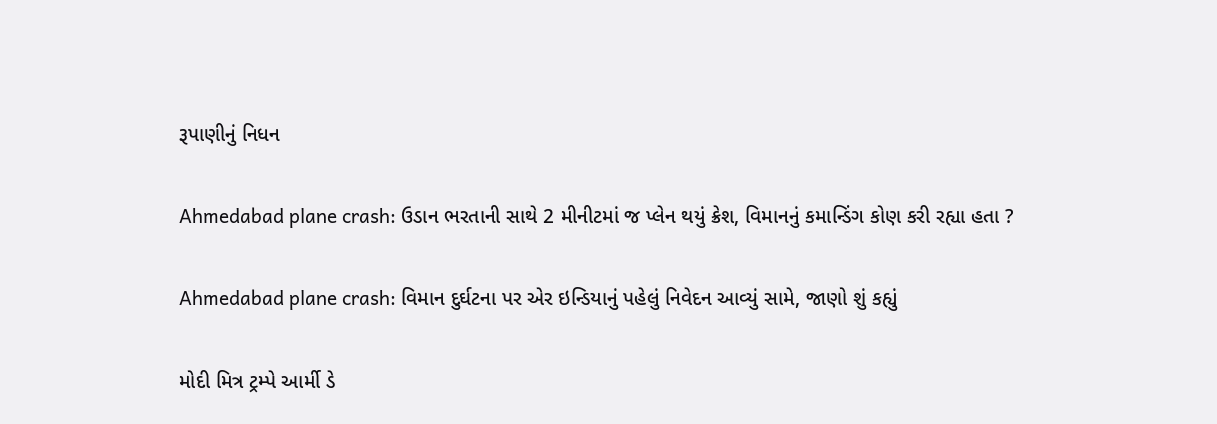રૂપાણીનું નિધન

Ahmedabad plane crash: ઉડાન ભરતાની સાથે 2 મીનીટમાં જ પ્લેન થયું ક્રેશ, વિમાનનું કમાન્ડિંગ કોણ કરી રહ્યા હતા ?

Ahmedabad plane crash: વિમાન દુર્ઘટના પર એર ઇન્ડિયાનું પહેલું નિવેદન આવ્યું સામે, જાણો શું કહ્યું

મોદી મિત્ર ટ્રમ્પે આર્મી ડે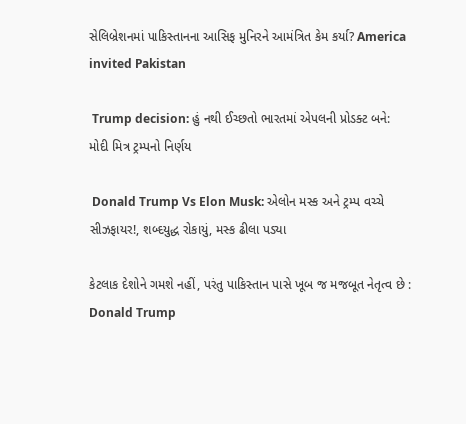સેલિબ્રેશનમાં પાકિસ્તાનના આસિફ મુનિરને આમંત્રિત કેમ કર્યા? America invited Pakistan

 Trump decision: હું નથી ઈચ્છતો ભારતમાં એપલની પ્રોડક્ટ બને: મોદી મિત્ર ટ્રમ્પનો નિર્ણય

 Donald Trump Vs Elon Musk: એલોન મસ્ક અને ટ્રમ્પ વચ્ચે સીઝફાયર!, શબ્દયુદ્ધ રોકાયું, મસ્ક ઢીલા પડ્યા

કેટલાક દેશોને ગમશે નહીં, પરંતુ પાકિસ્તાન પાસે ખૂબ જ મજબૂત નેતૃત્વ છે : Donald Trump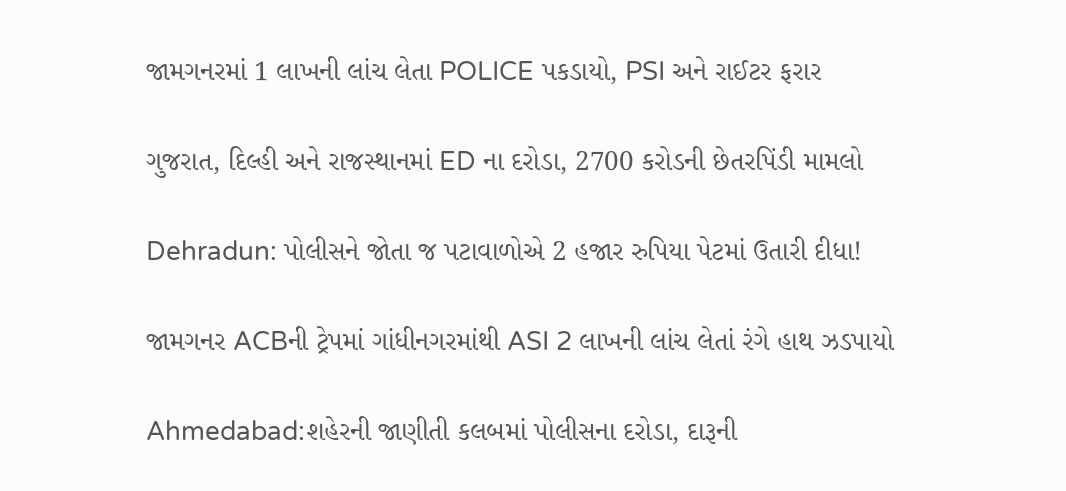જામગનરમાં 1 લાખની લાંચ લેતા POLICE પકડાયો, PSI અને રાઈટર ફરાર

ગુજરાત, દિલ્હી અને રાજસ્થાનમાં ED ના દરોડા, 2700 કરોડની છેતરપિંડી મામલો

Dehradun: પોલીસને જોતા જ પટાવાળોએ 2 હજાર રુપિયા પેટમાં ઉતારી દીધા!

જામગનર ACBની ટ્રેપમાં ગાંધીનગરમાંથી ASI 2 લાખની લાંચ લેતાં રંગે હાથ ઝડપાયો

Ahmedabad:શહેરની જાણીતી કલબમાં પોલીસના દરોડા, દારૂની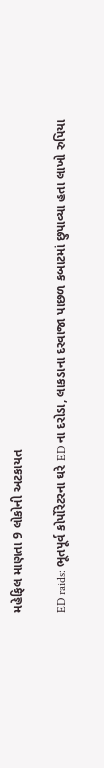મહેફિલ માણતા 9 લોકોની અટકાયત

ED raids: ભૂતપૂર્વ કોર્પોરેટરના ઘરે ED ના દરોડા, લાકડાના દરવાજા પાછળ કબાટમાં છુપાવ્યા હતા લાખો રુપિયા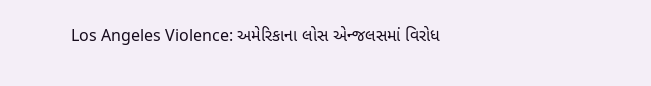Los Angeles Violence: અમેરિકાના લોસ એન્જલસમાં વિરોધ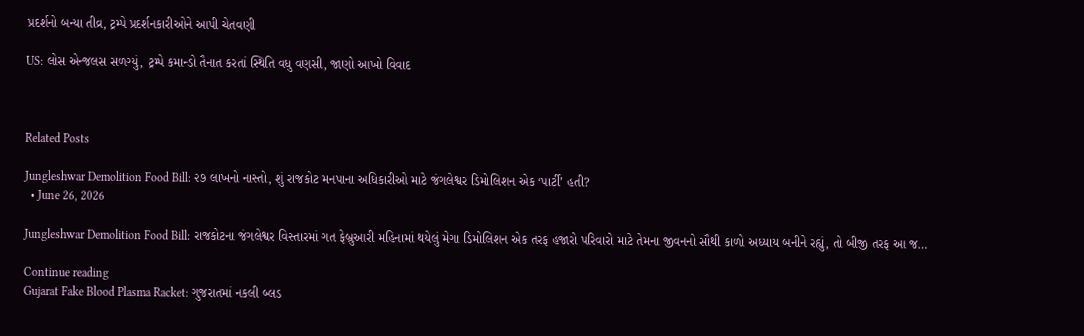પ્રદર્શનો બન્યા તીવ્ર, ટ્રમ્પે પ્રદર્શનકારીઓને આપી ચેતવણી

US: લોસ એન્જલસ સળગ્યું, ટ્રમ્પે કમાન્ડો તૈનાત કરતાં સ્થિતિ વધુ વણસી, જાણો આખો વિવાદ



Related Posts

Jungleshwar Demolition Food Bill: ૨૭ લાખનો નાસ્તો, શું રાજકોટ મનપાના અધિકારીઓ માટે જંગલેશ્વર ડિમોલિશન એક ‘પાર્ટી’ હતી?
  • June 26, 2026

Jungleshwar Demolition Food Bill: રાજકોટના જંગલેશ્વર વિસ્તારમાં ગત ફેબ્રુઆરી મહિનામાં થયેલું મેગા ડિમોલિશન એક તરફ હજારો પરિવારો માટે તેમના જીવનનો સૌથી કાળો અધ્યાય બનીને રહ્યું, તો બીજી તરફ આ જ…

Continue reading
Gujarat Fake Blood Plasma Racket: ગુજરાતમાં નકલી બ્લડ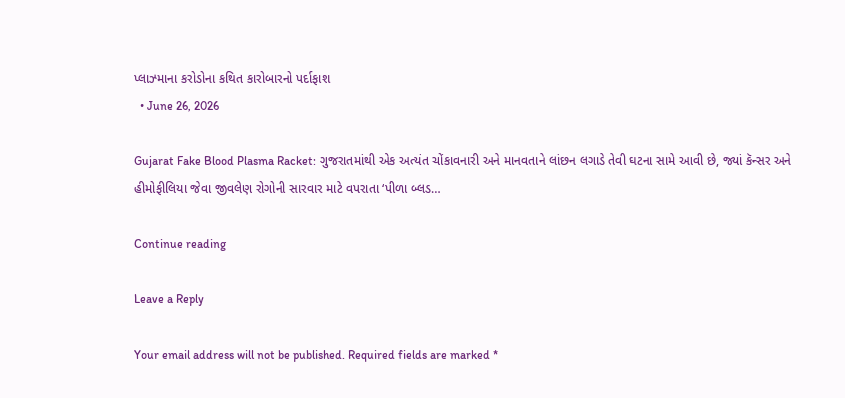પ્લાઝ્માના કરોડોના કથિત કારોબારનો પર્દાફાશ
  • June 26, 2026

Gujarat Fake Blood Plasma Racket: ગુજરાતમાંથી એક અત્યંત ચોંકાવનારી અને માનવતાને લાંછન લગાડે તેવી ઘટના સામે આવી છે, જ્યાં કૅન્સર અને હીમોફીલિયા જેવા જીવલેણ રોગોની સારવાર માટે વપરાતા ‘પીળા બ્લડ…

Continue reading

Leave a Reply

Your email address will not be published. Required fields are marked *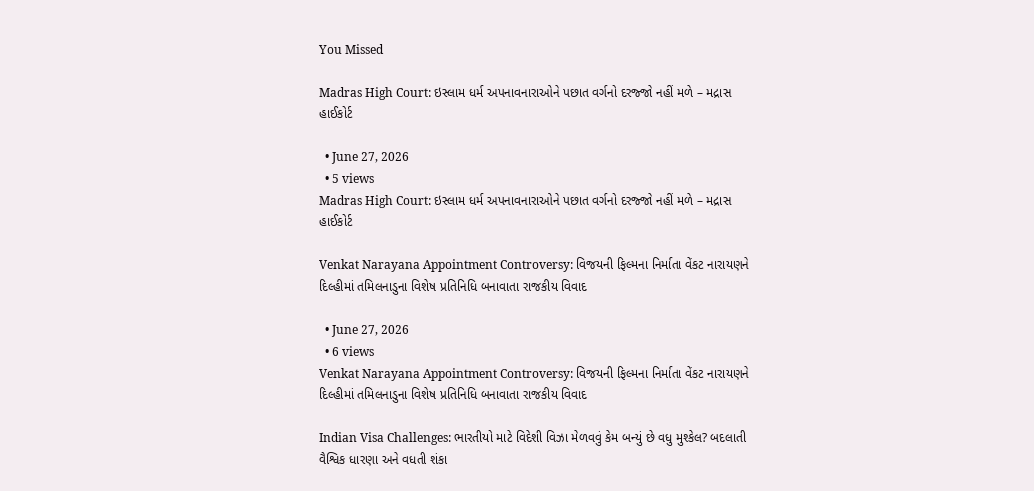You Missed

Madras High Court: ઇસ્લામ ધર્મ અપનાવનારાઓને પછાત વર્ગનો દરજ્જો નહીં મળે – મદ્રાસ હાઈકોર્ટ

  • June 27, 2026
  • 5 views
Madras High Court: ઇસ્લામ ધર્મ અપનાવનારાઓને પછાત વર્ગનો દરજ્જો નહીં મળે – મદ્રાસ હાઈકોર્ટ

Venkat Narayana Appointment Controversy: વિજયની ફિલ્મના નિર્માતા વેંકટ નારાયણને દિલ્હીમાં તમિલનાડુના વિશેષ પ્રતિનિધિ બનાવાતા રાજકીય વિવાદ

  • June 27, 2026
  • 6 views
Venkat Narayana Appointment Controversy: વિજયની ફિલ્મના નિર્માતા વેંકટ નારાયણને દિલ્હીમાં તમિલનાડુના વિશેષ પ્રતિનિધિ બનાવાતા રાજકીય વિવાદ

Indian Visa Challenges: ભારતીયો માટે વિદેશી વિઝા મેળવવું કેમ બન્યું છે વધુ મુશ્કેલ? બદલાતી વૈશ્વિક ધારણા અને વધતી શંકા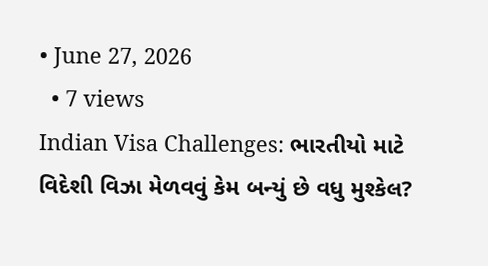• June 27, 2026
  • 7 views
Indian Visa Challenges: ભારતીયો માટે વિદેશી વિઝા મેળવવું કેમ બન્યું છે વધુ મુશ્કેલ?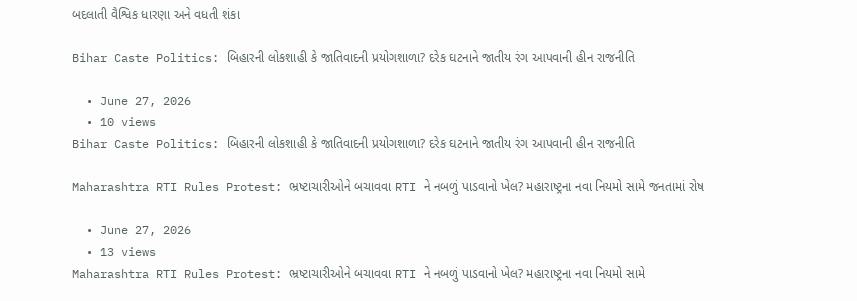બદલાતી વૈશ્વિક ધારણા અને વધતી શંકા

Bihar Caste Politics: બિહારની લોકશાહી કે જાતિવાદની પ્રયોગશાળા? દરેક ઘટનાને જાતીય રંગ આપવાની હીન રાજનીતિ

  • June 27, 2026
  • 10 views
Bihar Caste Politics: બિહારની લોકશાહી કે જાતિવાદની પ્રયોગશાળા? દરેક ઘટનાને જાતીય રંગ આપવાની હીન રાજનીતિ

Maharashtra RTI Rules Protest: ભ્રષ્ટાચારીઓને બચાવવા RTI ને નબળું પાડવાનો ખેલ? મહારાષ્ટ્રના નવા નિયમો સામે જનતામાં રોષ

  • June 27, 2026
  • 13 views
Maharashtra RTI Rules Protest: ભ્રષ્ટાચારીઓને બચાવવા RTI ને નબળું પાડવાનો ખેલ? મહારાષ્ટ્રના નવા નિયમો સામે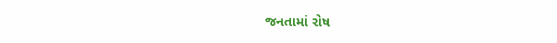જનતામાં રોષ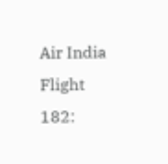Air India Flight 182: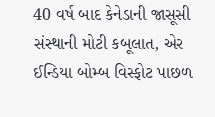40 વર્ષ બાદ કેનેડાની જાસૂસી સંસ્થાની મોટી કબૂલાત, એર ઈન્ડિયા બોમ્બ વિસ્ફોટ પાછળ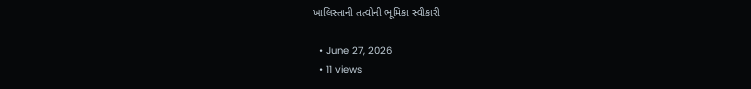ખાલિસ્તાની તત્વોની ભૂમિકા સ્વીકારી

  • June 27, 2026
  • 11 views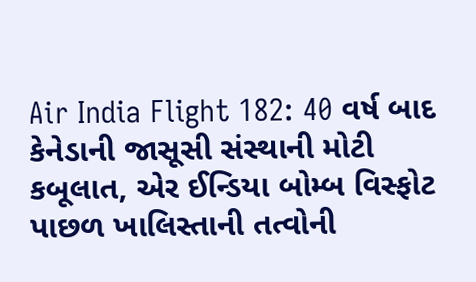Air India Flight 182: 40 વર્ષ બાદ કેનેડાની જાસૂસી સંસ્થાની મોટી કબૂલાત, એર ઈન્ડિયા બોમ્બ વિસ્ફોટ પાછળ ખાલિસ્તાની તત્વોની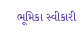ભૂમિકા સ્વીકારી